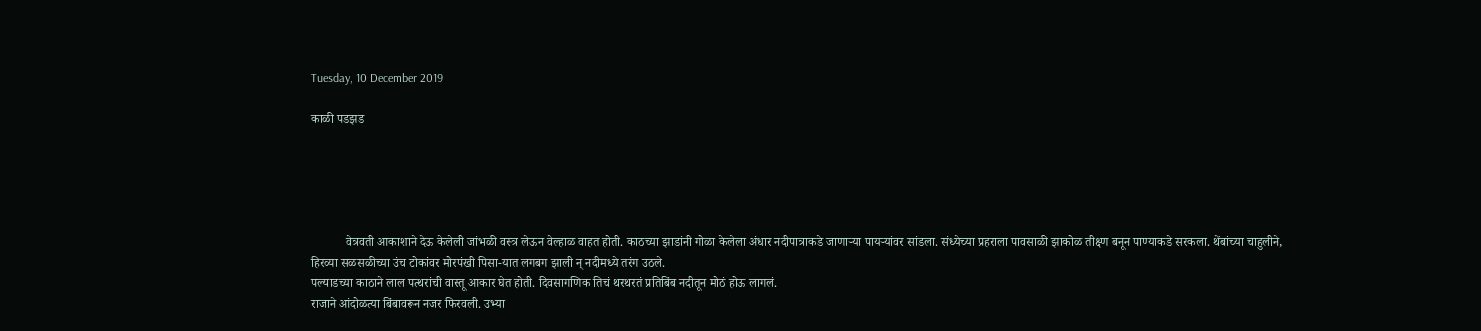Tuesday, 10 December 2019

काळी पडझड





           वेत्रवती आकाशाने देऊ केलेली जांभळी वस्त्र लेऊन वेल्हाळ वाहत होती. काठच्या झाडांनी गोळा केलेला अंधार नदीपात्राकडे जाणाऱ्या पायऱ्यांवर सांडला. संध्येच्या प्रहराला पावसाळी झाकोळ तीक्ष्ण बनून पाण्याकडे सरकला. थेंबांच्या चाहुलीने, हिरव्या सळसळीच्या उंच टोकांवर मोरपंखी पिसा-यात लगबग झाली न् नदीमध्ये तरंग उठले.
पल्याडच्या काठाने लाल पत्थरांची वास्तू आकार घेत होती. दिवसागणिक तिचं थरथरतं प्रतिबिंब नदीतून मोठं होऊ लागलं.
राजाने आंदोळत्या बिंबावरून नजर फिरवली. उभ्या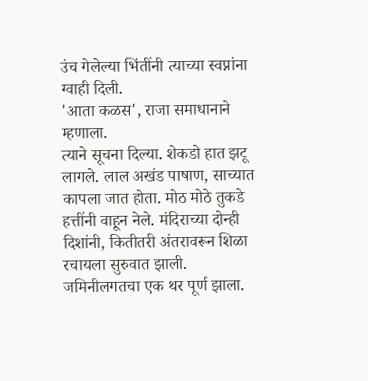उंच गेलेल्या भिंतींनी त्याच्या स्वप्नांना ग्वाही दिली.
'आता कळस', राजा समाधानाने म्हणाला.
त्याने सूचना दिल्या. शेकडो हात झटू लागले. लाल अखंड पाषाण, साच्यात कापला जात होता. मोठ मोठे तुकडे हत्तींनी वाहून नेले. मंदिराच्या दोन्ही दिशांनी, कितीतरी अंतरावरून शिळा रचायला सुरुवात झाली. जमिनीलगतचा एक थर पूर्ण झाला.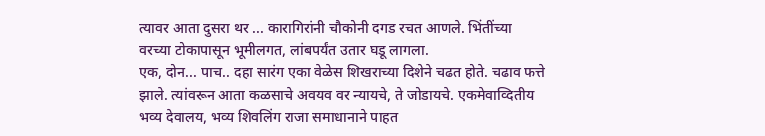त्यावर आता दुसरा थर ... कारागिरांनी चौकोनी दगड रचत आणले. भिंतींच्या वरच्या टोकापासून भूमीलगत, लांबपर्यंत उतार घडू लागला.
एक, दोन... पाच.. दहा सारंग एका वेळेस शिखराच्या दिशेने चढत होते. चढाव फत्ते झाले. त्यांवरून आता कळसाचे अवयव वर न्यायचे, ते जोडायचे. एकमेवाव्दितीय भव्य देवालय, भव्य शिवलिंग राजा समाधानाने पाहत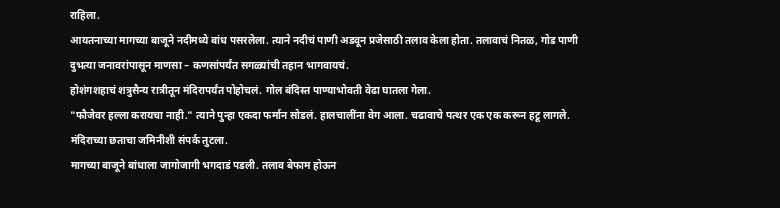राहिला.
आयतनाच्या मागच्या बाजूने नदीमध्ये बांध पसरलेला. त्याने नदीचं पाणी अडवून प्रजेसाठी तलाव केला होता. तलावाचं नितळ, गोड पाणी दुभत्या जनावरांपासून माणसा – कणसांपर्यंत सगळ्यांची तहान भागवायचं.
होशंगशहाचं शत्रुसैन्य रात्रीतून मंदिरापर्यंत पोहोचलं. गोल बंदिस्त पाण्याभोवती वेढा घातला गेला.
"फौजेवर हल्ला करायचा नाही." त्याने पुन्हा एकदा फर्मान सोडलं. हालचालींना वेग आला. चढावाचे पत्थर एक एक करून हटू लागले. मंदिराच्या छताचा जमिनीशी संपर्क तुटला.
मागच्या बाजूने बांधाला जागोजागी भगदाडं पडली. तलाव बेफाम होऊन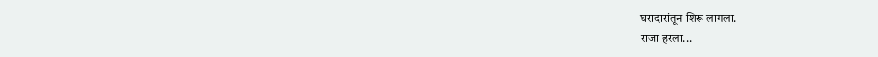घरादारांतून शिरू लागला.
राजा हरला...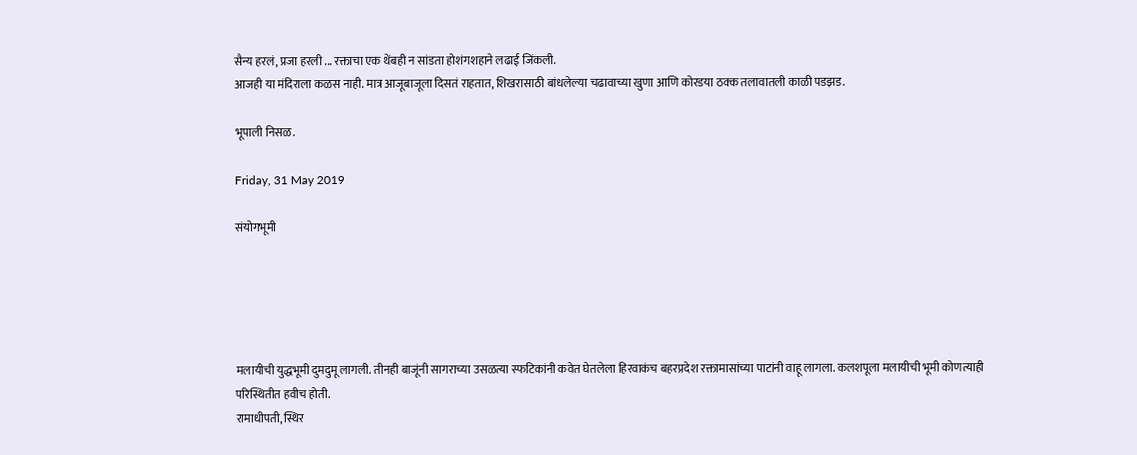सैन्य हरलं, प्रजा हरली ... रक्ताचा एक थेंबही न सांडता होशंगशहाने लढाई जिंकली.
आजही या मंदिराला कळस नाही. मात्र आजूबाजूला दिसतं राहतात, शिखरासाठी बांधलेल्या चढावाच्या खुणा आणि कोरडया ठक्क तलावातली काळी पडझड.

भूपाली निसळ.

Friday, 31 May 2019

संयोगभूमी





मलायीची युद्धभूमी दुमदुमू लागली. तीनही बाजूंनी सागराच्या उसळत्या स्फटिकांनी कवेत घेतलेला हिरवाकंच बहरप्रदेश रक्तामासांच्या पाटांनी वाहू लागला. कलशपूला मलायीची भूमी कोणत्याही परिस्थितीत हवीच होती.
रामाधीपती, स्थिर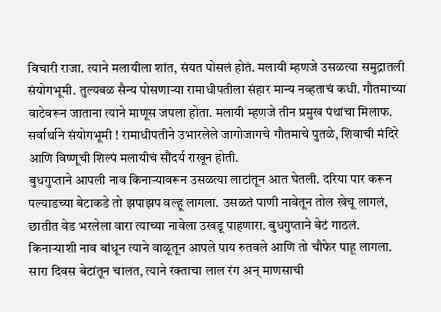विचारी राजा. त्याने मलायीला शांत, संयत पोसलं होतं. मलायी म्हणजे उसळत्या समुद्रातली संयोगभूमी. तुल्यबळ सैन्य पोसणाऱ्या रामाधीपतीला संहार मान्य नव्हताचं कधी. गौतमाच्या वाटेवरून जाताना त्याने माणूस जपला होता. मलायी म्हणजे तीन प्रमुख पंथांचा मिलाफ. सर्वार्थाने संयोगभूमी ! रामाधीपतीने उभारलेले जागोजागचे गौतमाचे पुतळे, शिवाची मंदिरे आणि विष्णूची शिल्पं मलायीचं सौंदर्य राखून होती.
बुधगुप्ताने आपली नाव किनाऱ्यावरून उसळत्या लाटांतून आत घेतली. दरिया पार करून पल्याडच्या बेटाकडे तो झपाझप वल्हू लागला. उसळतं पाणी नावेतून तोल खेचू लागलं, छातीत वेड भरलेला वारा त्याच्या नावेला उखडू पाहणारा. बुधगुप्ताने बेटं गाठलं. किनाऱ्याशी नाव बांधून त्याने वाळूतून आपले पाय रुतवले आणि तो चौफेर पाहू लागला. सारा दिवस बेटांतून चालत, त्याने रक्ताचा लाल रंग अन् माणसाची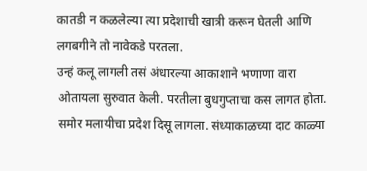कातडी न कळलेल्या त्या प्रदेशाची खात्री करून घेतली आणि लगबगीने तो नावेकडे परतला.
उन्हं कलू लागली तसं अंधारल्या आकाशाने भणाणा वारा ओतायला सुरुवात केली. परतीला बुधगुप्ताचा कस लागत होता. समोर मलायीचा प्रदेश दिसू लागला. संध्याकाळच्या दाट काळ्या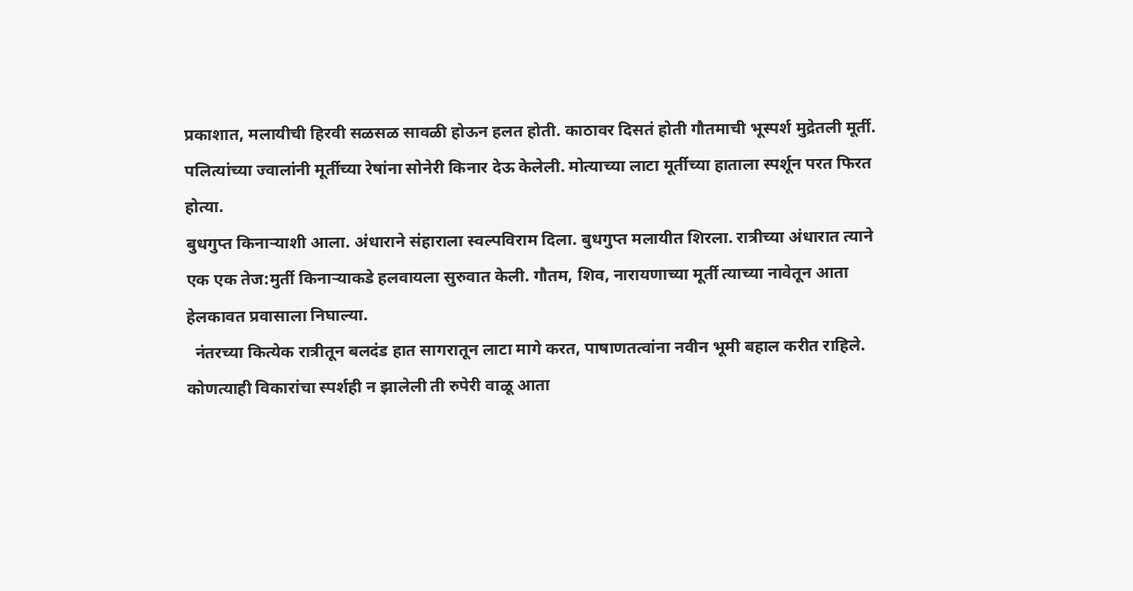प्रकाशात, मलायीची हिरवी सळसळ सावळी होऊन हलत होती. काठावर दिसतं होती गौतमाची भूस्पर्श मुद्रेतली मूर्ती. पलित्यांच्या ज्वालांनी मूर्तीच्या रेषांना सोनेरी किनार देऊ केलेली. मोत्याच्या लाटा मूर्तीच्या हाताला स्पर्शून परत फिरत होत्या.
बुधगुप्त किनाऱ्याशी आला. अंधाराने संहाराला स्वल्पविराम दिला. बुधगुप्त मलायीत शिरला. रात्रीच्या अंधारात त्याने एक एक तेज:मुर्ती किनाऱ्याकडे हलवायला सुरुवात केली. गौतम, शिव, नारायणाच्या मूर्ती त्याच्या नावेतून आता हेलकावत प्रवासाला निघाल्या.
  नंतरच्या कित्येक रात्रीतून बलदंड हात सागरातून लाटा मागे करत, पाषाणतत्वांना नवीन भूमी बहाल करीत राहिले. कोणत्याही विकारांचा स्पर्शही न झालेली ती रुपेरी वाळू आता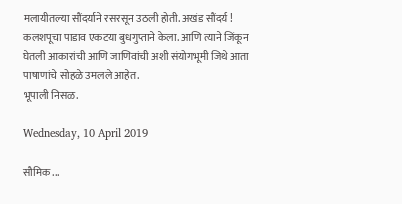मलायीतल्या सौंदर्याने रसरसून उठली होती. अखंड सौंदर्य !
कलशपूचा पाडाव एकटया बुधगुप्ताने केला. आणि त्याने जिंकून घेतली आकारांची आणि जाणिवांची अशी संयोगभूमी जिथे आता पाषाणांचे सोहळे उमलले आहेत.
भूपाली निसळ.

Wednesday, 10 April 2019

सौमिक ...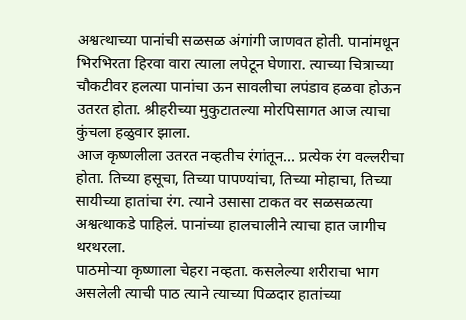अश्वत्थाच्या पानांची सळसळ अंगांगी जाणवत होती. पानांमधून भिरभिरता हिरवा वारा त्याला लपेटून घेणारा. त्याच्या चित्राच्या चौकटीवर हलत्या पानांचा ऊन सावलीचा लपंडाव हळवा होऊन उतरत होता. श्रीहरीच्या मुकुटातल्या मोरपिसागत आज त्याचा कुंचला हळुवार झाला.
आज कृष्णलीला उतरत नव्हतीच रंगांतून... प्रत्येक रंग वल्लरीचा होता. तिच्या हसूचा, तिच्या पापण्यांचा, तिच्या मोहाचा, तिच्या सायीच्या हातांचा रंग. त्याने उसासा टाकत वर सळसळत्या अश्वत्थाकडे पाहिलं. पानांच्या हालचालीने त्याचा हात जागीच थरथरला.
पाठमोऱ्या कृष्णाला चेहरा नव्हता. कसलेल्या शरीराचा भाग असलेली त्याची पाठ त्याने त्याच्या पिळदार हातांच्या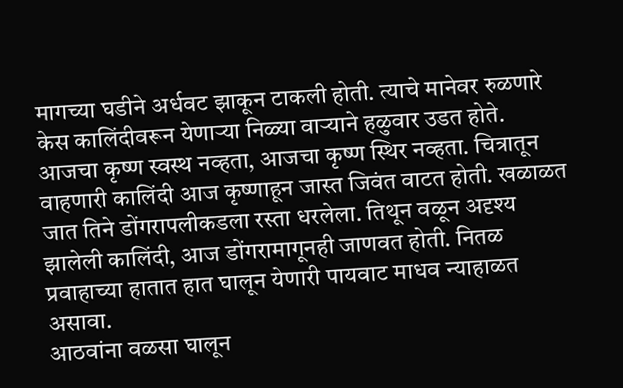मागच्या घडीने अर्धवट झाकून टाकली होती. त्याचे मानेवर रुळणारे केस कालिंदीवरून येणाऱ्या निळ्या वाऱ्याने हळुवार उडत होते. आजचा कृष्ण स्वस्थ नव्हता, आजचा कृष्ण स्थिर नव्हता. चित्रातून वाहणारी कालिंदी आज कृष्णाहून जास्त जिवंत वाटत होती. खळाळत जात तिने डोंगरापलीकडला रस्ता धरलेला. तिथून वळून अदृश्य झालेली कालिंदी, आज डोंगरामागूनही जाणवत होती. नितळ प्रवाहाच्या हातात हात घालून येणारी पायवाट माधव न्याहाळत असावा.
आठवांना वळसा घालून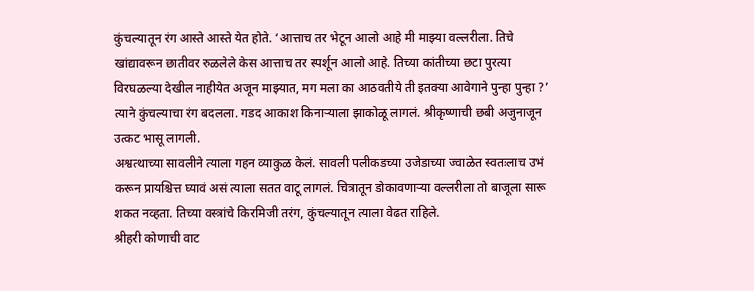कुंचल्यातून रंग आस्ते आस्ते येत होते. ‘आत्ताच तर भेटून आलो आहे मी माझ्या वल्लरीला. तिचे खांद्यावरून छातीवर रुळलेले केस आत्ताच तर स्पर्शून आलो आहे. तिच्या कांतीच्या छटा पुरत्या विरघळल्या देखील नाहीयेत अजून माझ्यात, मग मला का आठवतीये ती इतक्या आवेगाने पुन्हा पुन्हा ?’
त्याने कुंचल्याचा रंग बदलला. गडद आकाश किनाऱ्याला झाकोळू लागलं. श्रीकृष्णाची छबी अजुनाजून उत्कट भासू लागली.
अश्वत्थाच्या सावलीने त्याला गहन व्याकुळ केलं. सावली पलीकडच्या उजेडाच्या ज्वाळेत स्वतःलाच उभं करून प्रायश्चित्त घ्यावं असं त्याला सतत वाटू लागलं. चित्रातून डोकावणाऱ्या वल्लरीला तो बाजूला सारू शकत नव्हता. तिच्या वस्त्रांचे किरमिजी तरंग, कुंचल्यातून त्याला वेढत राहिले.
श्रीहरी कोणाची वाट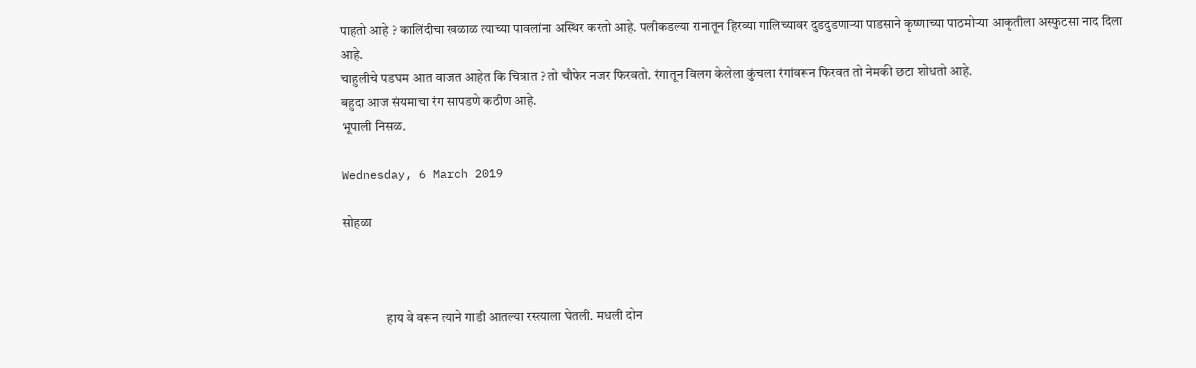पाहतो आहे ? कालिंदीचा खळाळ त्याच्या पावलांना अस्थिर करतो आहे. पलीकडल्या रानातून हिरव्या गालिच्यावर दुडदुडणाऱ्या पाडसाने कृष्णाच्या पाठमोऱ्या आकृतीला अस्फुटसा नाद दिला आहे.
चाहुलीचे पडघम आत वाजत आहेत कि चित्रात ? तो चौफेर नजर फिरवतो. रंगातून विलग केलेला कुंचला रंगांवरून फिरवत तो नेमकी छटा शोधतो आहे.
बहुदा आज संयमाचा रंग सापडणे कठीण आहे.
भूपाली निसळ.

Wednesday, 6 March 2019

सोहळा



                हाय वे वरून त्याने गाडी आतल्या रस्त्याला घेतली. मधली दोन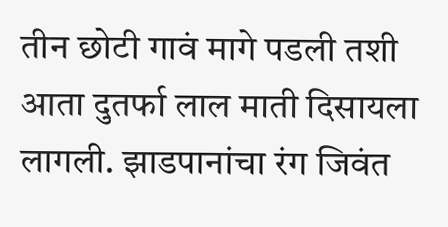तीन छोटी गावं मागे पडली तशी आता दुतर्फा लाल माती दिसायला लागली. झाडपानांचा रंग जिवंत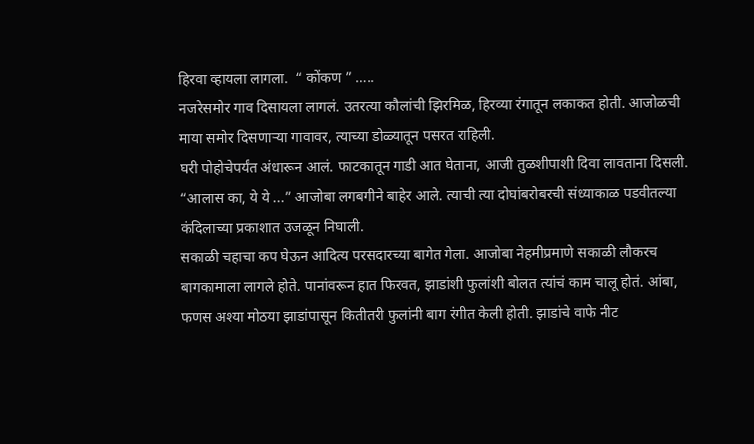हिरवा व्हायला लागला.  “ कोंकण ” …..
नजरेसमोर गाव दिसायला लागलं. उतरत्या कौलांची झिरमिळ, हिरव्या रंगातून लकाकत होती. आजोळची माया समोर दिसणाऱ्या गावावर, त्याच्या डोळ्यातून पसरत राहिली.
घरी पोहोचेपर्यंत अंधारून आलं. फाटकातून गाडी आत घेताना, आजी तुळशीपाशी दिवा लावताना दिसली. “आलास का, ये ये ...” आजोबा लगबगीने बाहेर आले. त्याची त्या दोघांबरोबरची संध्याकाळ पडवीतल्या कंदिलाच्या प्रकाशात उजळून निघाली.
सकाळी चहाचा कप घेऊन आदित्य परसदारच्या बागेत गेला. आजोबा नेहमीप्रमाणे सकाळी लौकरच बागकामाला लागले होते. पानांवरून हात फिरवत, झाडांशी फुलांशी बोलत त्यांचं काम चालू होतं. आंबा, फणस अश्या मोठया झाडांपासून कितीतरी फुलांनी बाग रंगीत केली होती. झाडांचे वाफे नीट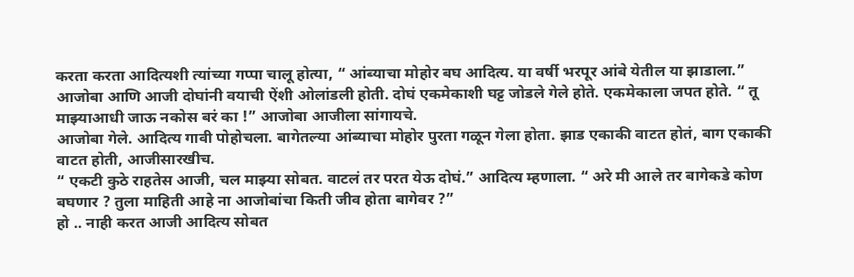करता करता आदित्यशी त्यांच्या गप्पा चालू होत्या, “ आंब्याचा मोहोर बघ आदित्य. या वर्षी भरपूर आंबे येतील या झाडाला.”
आजोबा आणि आजी दोघांनी वयाची ऐंशी ओलांडली होती. दोघं एकमेकाशी घट्ट जोडले गेले होते. एकमेकाला जपत होते. “ तू माझ्याआधी जाऊ नकोस बरं का !” आजोबा आजीला सांगायचे.
आजोबा गेले. आदित्य गावी पोहोचला. बागेतल्या आंब्याचा मोहोर पुरता गळून गेला होता. झाड एकाकी वाटत होतं, बाग एकाकी वाटत होती, आजीसारखीच.
“ एकटी कुठे राहतेस आजी, चल माझ्या सोबत. वाटलं तर परत येऊ दोघं.” आदित्य म्हणाला. “ अरे मी आले तर बागेकडे कोण बघणार ? तुला माहिती आहे ना आजोबांचा किती जीव होता बागेवर ?”
हो .. नाही करत आजी आदित्य सोबत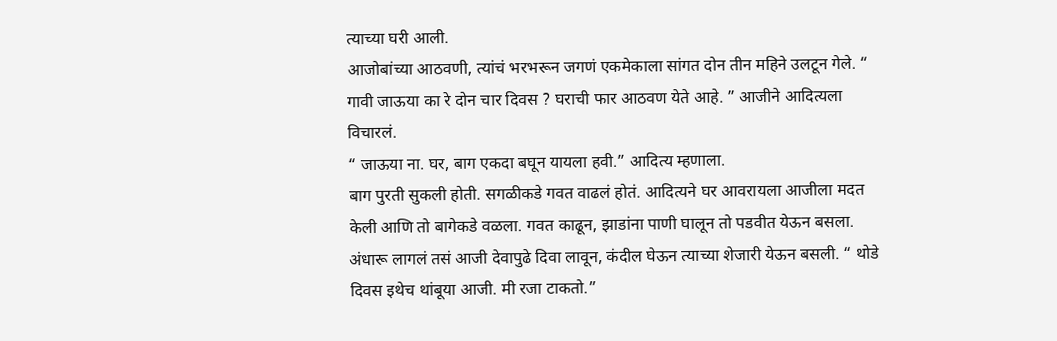त्याच्या घरी आली.
आजोबांच्या आठवणी, त्यांचं भरभरून जगणं एकमेकाला सांगत दोन तीन महिने उलटून गेले. “ गावी जाऊया का रे दोन चार दिवस ? घराची फार आठवण येते आहे. ” आजीने आदित्यला विचारलं.
“ जाऊया ना. घर, बाग एकदा बघून यायला हवी.” आदित्य म्हणाला.
बाग पुरती सुकली होती. सगळीकडे गवत वाढलं होतं. आदित्यने घर आवरायला आजीला मदत केली आणि तो बागेकडे वळला. गवत काढून, झाडांना पाणी घालून तो पडवीत येऊन बसला. अंधारू लागलं तसं आजी देवापुढे दिवा लावून, कंदील घेऊन त्याच्या शेजारी येऊन बसली. “ थोडे दिवस इथेच थांबूया आजी. मी रजा टाकतो.”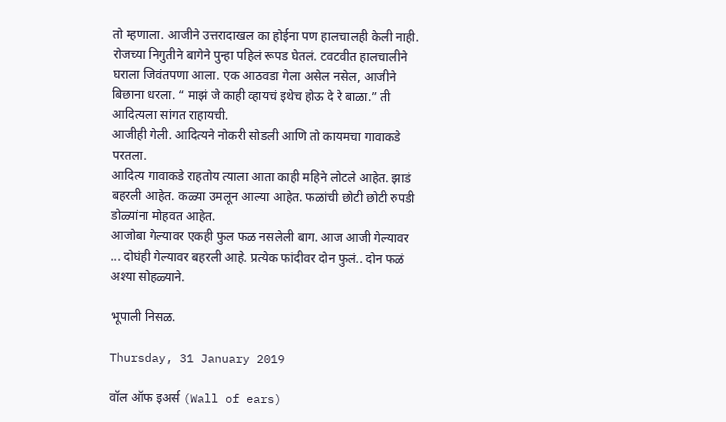तो म्हणाला. आजीने उत्तरादाखल का होईना पण हालचालही केली नाही.
रोजच्या निगुतीने बागेने पुन्हा पहिलं रूपड घेतलं. टवटवीत हालचालीने घराला जिवंतपणा आला. एक आठवडा गेला असेल नसेल, आजीने बिछाना धरला. “ माझं जे काही व्हायचं इथेच होऊ दे रे बाळा.” ती आदित्यला सांगत राहायची.
आजीही गेली. आदित्यने नोकरी सोडली आणि तो कायमचा गावाकडे परतला.
आदित्य गावाकडे राहतोय त्याला आता काही महिने लोटले आहेत. झाडं बहरली आहेत. कळ्या उमलून आल्या आहेत. फळांची छोटी छोटी रुपडी डोळ्यांना मोहवत आहेत.
आजोबा गेल्यावर एकही फुल फळ नसलेली बाग. आज आजी गेल्यावर ... दोघंही गेल्यावर बहरली आहे. प्रत्येक फांदीवर दोन फुलं.. दोन फळं अश्या सोहळ्याने.

भूपाली निसळ.

Thursday, 31 January 2019

वॉल ऑफ इअर्स (Wall of ears)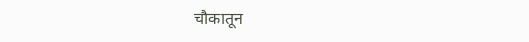चौकातून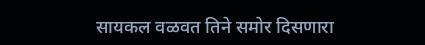सायकल वळवत तिने समोर दिसणारा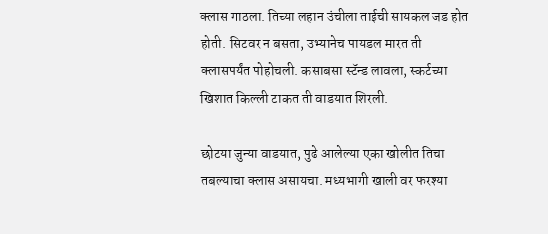क्लास गाठला. तिच्या लहान उंचीला ताईची सायकल जड होत होती. सिटवर न बसता, उभ्यानेच पायडल मारत ती क्लासपर्यंत पोहोचली. कसाबसा स्टॅन्ड लावला, स्कर्टच्या खिशात किल्ली टाकत ती वाडयात शिरली.

छोटया जुन्या वाडयात, पुढे आलेल्या एका खोलीत तिचा तबल्याचा क्लास असायचा. मध्यभागी खाली वर फरश्या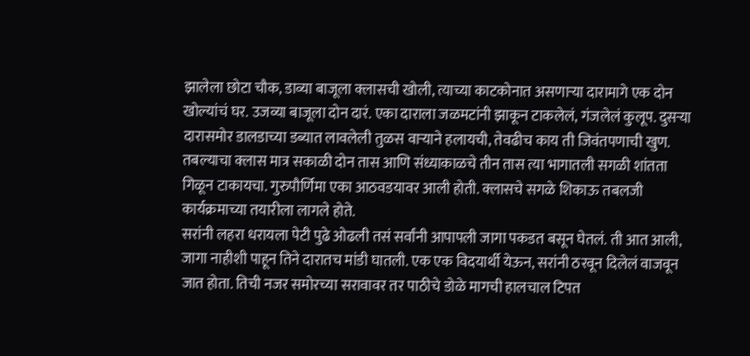झालेला छोटा चौक, डाव्या बाजूला क्लासची खोली, त्याच्या काटकोनात असणाऱ्या दारामागे एक दोन खोल्यांचं घर. उजव्या बाजूला दोन दारं. एका दाराला जळमटांनी झाकून टाकलेलं, गंजलेलं कुलूप. दुसऱ्या दारासमोर डालडाच्या डब्यात लावलेली तुळस वाऱ्याने हलायची, तेवढीच काय ती जिवंतपणाची खुण.
तबल्याचा क्लास मात्र सकाळी दोन तास आणि संध्याकाळचे तीन तास त्या भागातली सगळी शांतता गिळून टाकायचा. गुरुपौर्णिमा एका आठवडयावर आली होती. क्लासचे सगळे शिकाऊ तबलजी कार्यक्रमाच्या तयारीला लागले होते.
सरांनी लहरा धरायला पेटी पुढे ओढली तसं सर्वांनी आपापली जागा पकडत बसून घेतलं. ती आत आली, जागा नाहीशी पाहून तिने दारातच मांडी घातली. एक एक विदयार्थी येऊन, सरांनी ठरवून दिलेलं वाजवून जात होता. तिची नजर समोरच्या सरावावर तर पाठीचे डोळे मागची हालचाल टिपत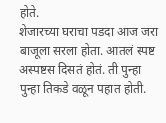होते.
शेजारच्या घराचा पडदा आज जरा बाजूला सरला होता. आतलं स्पष्ट अस्पष्टस दिसतं होतं. ती पुन्हा पुन्हा तिकडे वळून पहात होती.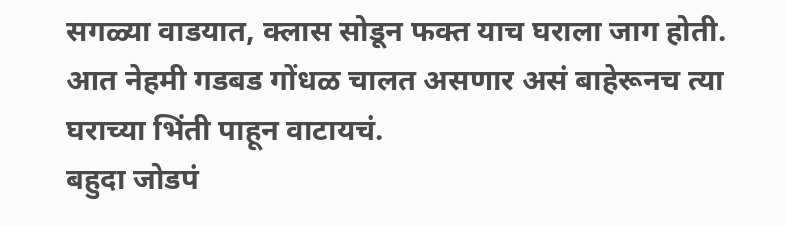सगळ्या वाडयात, क्लास सोडून फक्त याच घराला जाग होती. आत नेहमी गडबड गोंधळ चालत असणार असं बाहेरूनच त्या घराच्या भिंती पाहून वाटायचं.
बहुदा जोडपं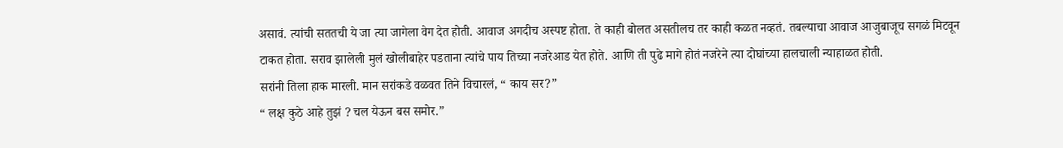असावं. त्यांची सततची ये जा त्या जागेला वेग देत होती. आवाज अगदीच अस्पष्ट होता. ते काही बोलत असतीलच तर काही कळत नव्हतं. तबल्याचा आवाज आजुबाजूच सगळं मिटवून टाकत होता. सराव झालेली मुलं खोलीबाहेर पडताना त्यांचे पाय तिच्या नजरेआड येत होते. आणि ती पुढे मागे होतं नजरेने त्या दोघांच्या हालचाली न्याहाळत होती.
सरांनी तिला हाक मारली. मान सरांकडे वळवत तिने विचारलं, “ काय सर?”
“ लक्ष कुठे आहे तुझं ? चल येऊन बस समोर.”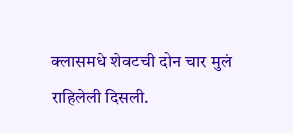क्लासमधे शेवटची दोन चार मुलं राहिलेली दिसली.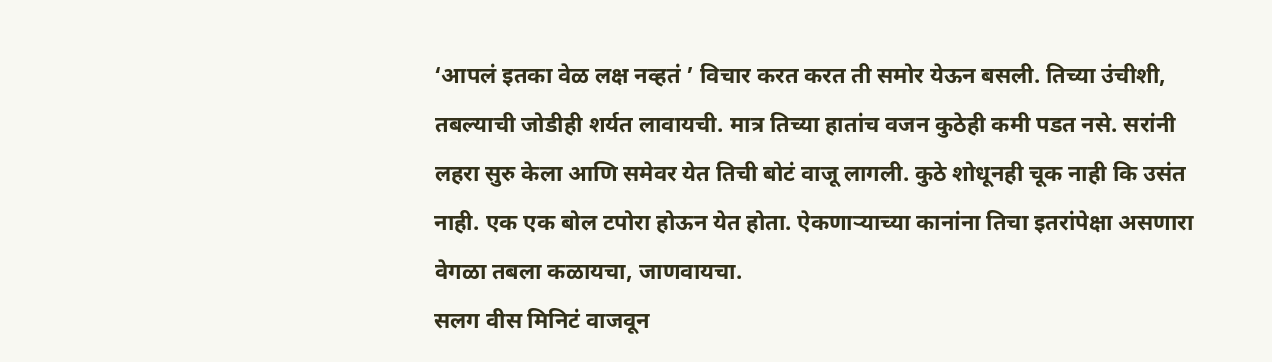‘आपलं इतका वेळ लक्ष नव्हतं ’ विचार करत करत ती समोर येऊन बसली. तिच्या उंचीशी, तबल्याची जोडीही शर्यत लावायची. मात्र तिच्या हातांच वजन कुठेही कमी पडत नसे. सरांनी लहरा सुरु केला आणि समेवर येत तिची बोटं वाजू लागली. कुठे शोधूनही चूक नाही कि उसंत नाही. एक एक बोल टपोरा होऊन येत होता. ऐकणाऱ्याच्या कानांना तिचा इतरांपेक्षा असणारा वेगळा तबला कळायचा, जाणवायचा.
सलग वीस मिनिटं वाजवून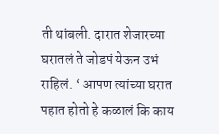ती थांबली. दारात शेजारच्या घरातलं ते जोडपं येऊन उभं राहिलं. ‘ आपण त्यांच्या घरात पहात होतो हे कळालं कि काय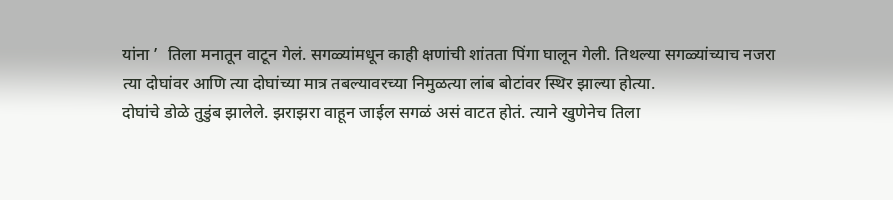यांना ’  तिला मनातून वाटून गेलं. सगळ्यांमधून काही क्षणांची शांतता पिंगा घालून गेली. तिथल्या सगळ्यांच्याच नजरा त्या दोघांवर आणि त्या दोघांच्या मात्र तबल्यावरच्या निमुळत्या लांब बोटांवर स्थिर झाल्या होत्या.
दोघांचे डोळे तुडुंब झालेले. झराझरा वाहून जाईल सगळं असं वाटत होतं. त्याने खुणेनेच तिला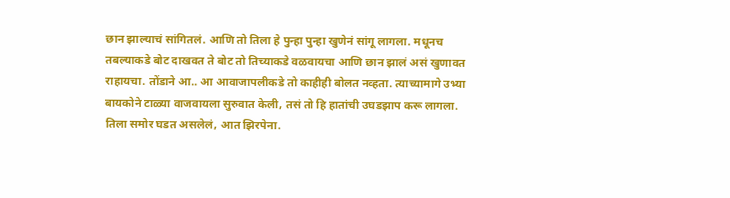छान झाल्याचं सांगितलं. आणि तो तिला हे पुन्हा पुन्हा खुणेनं सांगू लागला. मधूनच तबल्याकडे बोट दाखवत ते बोट तो तिच्याकडे वळवायचा आणि छान झालं असं खुणावत राहायचा. तोंडाने आ.. आ आवाजापलीकडे तो काहीही बोलत नव्हता. त्याच्यामागे उभ्या बायकोने टाळ्या वाजवायला सुरुवात केली, तसं तो हि हातांची उघडझाप करू लागला.
तिला समोर घडत असलेलं, आत झिरपेना.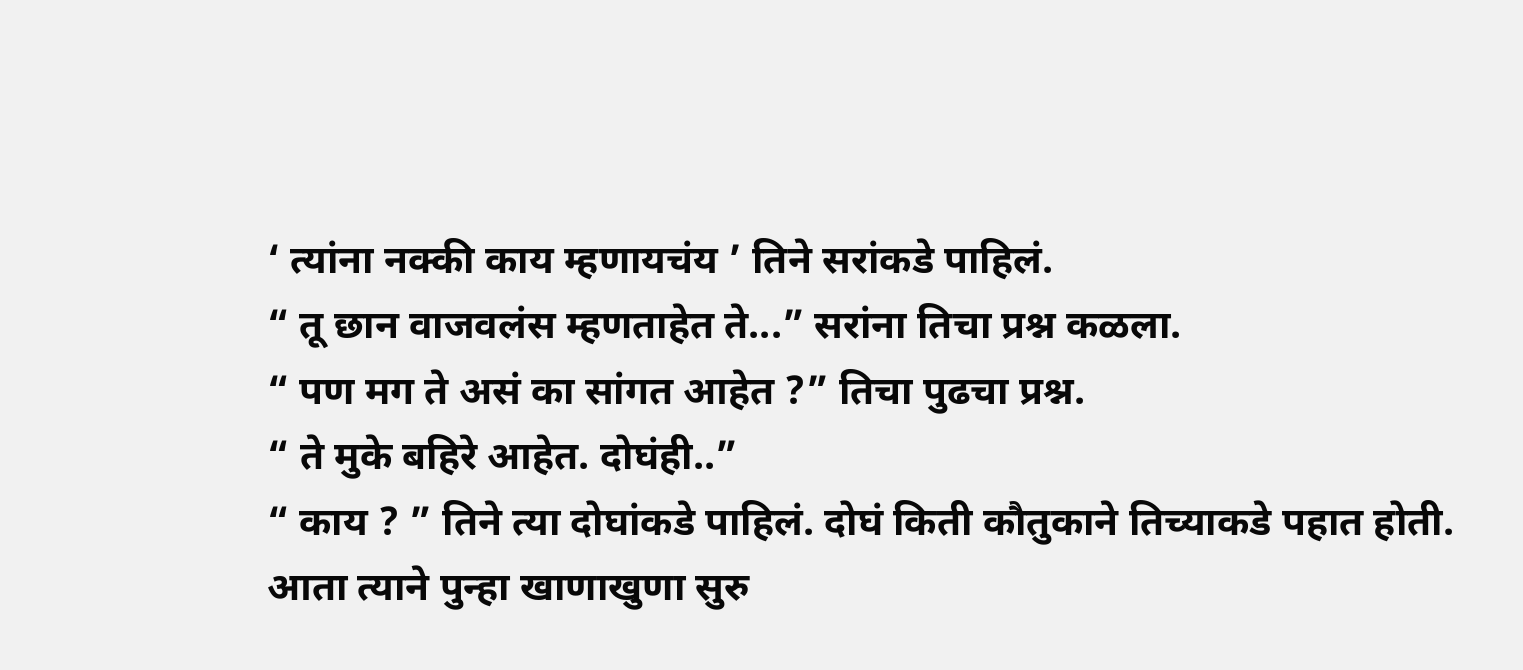‘ त्यांना नक्की काय म्हणायचंय ’ तिने सरांकडे पाहिलं.
“ तू छान वाजवलंस म्हणताहेत ते...” सरांना तिचा प्रश्न कळला.
“ पण मग ते असं का सांगत आहेत ?” तिचा पुढचा प्रश्न.
“ ते मुके बहिरे आहेत. दोघंही..”
“ काय ? ” तिने त्या दोघांकडे पाहिलं. दोघं किती कौतुकाने तिच्याकडे पहात होती.
आता त्याने पुन्हा खाणाखुणा सुरु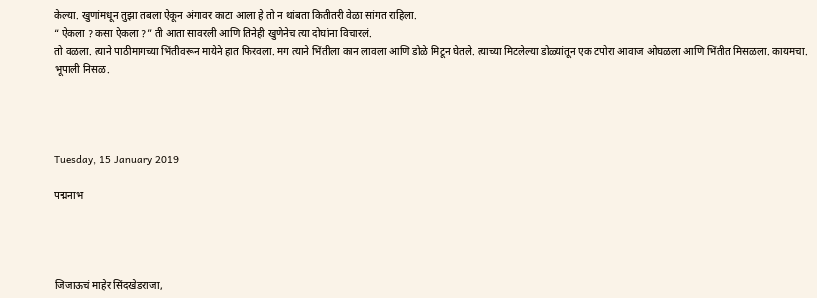केल्या. खुणांमधून तुझा तबला ऐकून अंगावर काटा आला हे तो न थांबता कितीतरी वेळा सांगत राहिला.
“ ऐकला ? कसा ऐकला ?” ती आता सावरली आणि तिनेही खुणेनेच त्या दोघांना विचारलं.
तो वळला. त्याने पाठीमागच्या भिंतीवरून मायेने हात फिरवला. मग त्याने भिंतीला कान लावला आणि डोळे मिटून घेतले. त्याच्या मिटलेल्या डोळ्यांतून एक टपोरा आवाज ओघळला आणि भिंतीत मिसळला. कायमचा.
भूपाली निसळ.




Tuesday, 15 January 2019

पद्मनाभ




जिजाऊचं माहेर सिंदखेडराजा,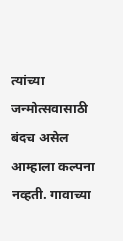त्यांच्या जन्मोत्सवासाठी बंदच असेल आम्हाला कल्पना नव्हती. गावाच्या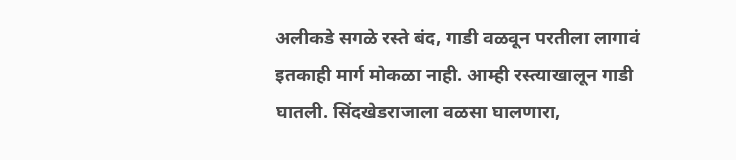अलीकडे सगळे रस्ते बंद, गाडी वळवून परतीला लागावं इतकाही मार्ग मोकळा नाही. आम्ही रस्त्याखालून गाडी घातली. सिंदखेडराजाला वळसा घालणारा,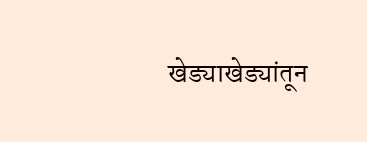खेड्याखेड्यांतून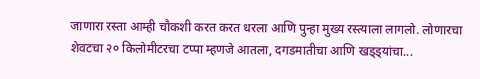जाणारा रस्ता आम्ही चौकशी करत करत धरला आणि पुन्हा मुख्य रस्त्याला लागलो. लोणारचा शेवटचा २० किलोमीटरचा टप्पा म्हणजे आतला, दगडमातीचा आणि खड्ड्यांचा...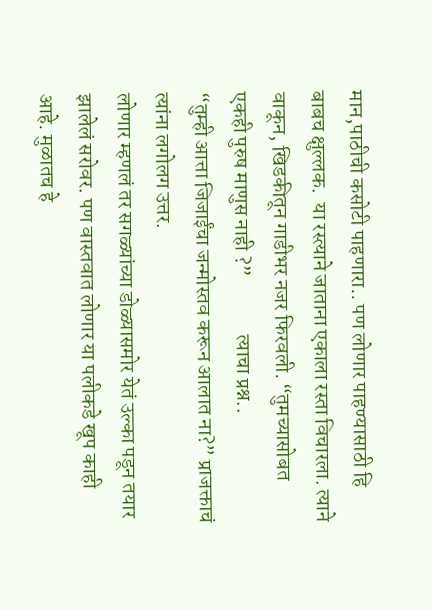मान,पाठीची कसोटी पाहणारा.. पण लोणार पाहण्यासाठी हि बाबच क्षुल्लक.  या रस्त्याने जाताना एकाला रस्ता विचारला. त्याने वाकून, खिडकीतून गाडीभर नजर फिरवली. “तुमच्यासोबत एकही पुरुष माणुस नाही ?”              त्याचा प्रश्न..
“तुम्ही आत्ता जिजाईंचा जन्मोस्तव करून आलात ना?” प्राजक्ताचं त्यांना लगोलग उत्तर.
लोणार म्हणलं तर सगळ्यांच्या डोळ्यासमोर येतं उल्का पडून तयार झालेलं सरोवर. पण वास्तवात लोणार या पलीकडे खूप काही आहे. मुळातच हे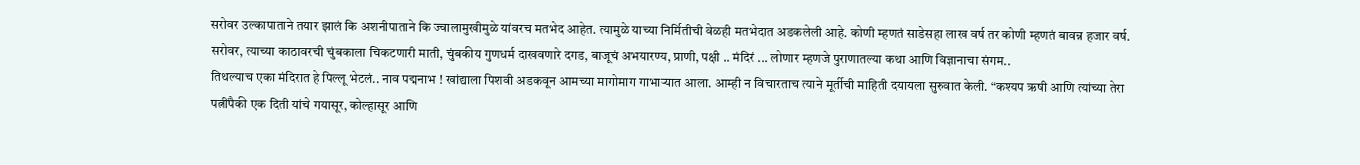सरोवर उल्कापाताने तयार झालं कि अशनीपाताने कि ज्वालामुखीमुळे यांवरच मतभेद आहेत. त्यामुळे याच्या निर्मितीची वेळही मतभेदात अडकलेली आहे. कोणी म्हणतं साडेसहा लाख वर्ष तर कोणी म्हणतं बावन्न हजार वर्ष.
सरोवर, त्याच्या काठावरची चुंबकाला चिकटणारी माती, चुंबकीय गुणधर्म दाखवणारे दगड, बाजूचं अभयारण्य, प्राणी, पक्षी .. मंदिरं ... लोणार म्हणजे पुराणातल्या कथा आणि विज्ञानाचा संगम..
तिथल्याच एका मंदिरात हे पिल्लू भेटलं.. नाव पद्मनाभ ! खांद्याला पिशवी अडकवून आमच्या मागोमाग गाभाऱ्यात आला. आम्ही न विचारताच त्याने मूर्तीची माहिती दयायला सुरुवात केली. “कश्यप ऋषी आणि त्यांच्या तेरा पत्नींपैकी एक दिती यांचे गयासूर, कोल्हासूर आणि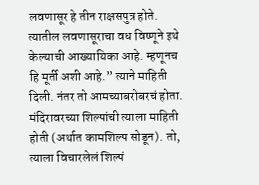लवणासूर हे तीन राक्षसपुत्र होते. त्यातील लवणासूराचा वध विष्णूने इथे केल्याची आख्यायिका आहे. म्हणूनच हि मूर्ती अशी आहे.” त्याने माहिती दिली. नंतर तो आमच्याबरोबरचं होता. मंदिरावरच्या शिल्पांची त्याला माहिती होती (अर्थात कामशिल्प सोडून). तो, त्याला विचारलेलं शिल्पं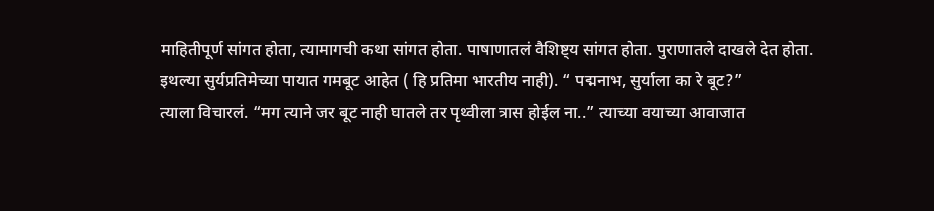माहितीपूर्ण सांगत होता, त्यामागची कथा सांगत होता. पाषाणातलं वैशिष्ट्य सांगत होता. पुराणातले दाखले देत होता.
इथल्या सुर्यप्रतिमेच्या पायात गमबूट आहेत ( हि प्रतिमा भारतीय नाही). “ पद्मनाभ, सुर्याला का रे बूट?”
त्याला विचारलं. “मग त्याने जर बूट नाही घातले तर पृथ्वीला त्रास होईल ना..” त्याच्या वयाच्या आवाजात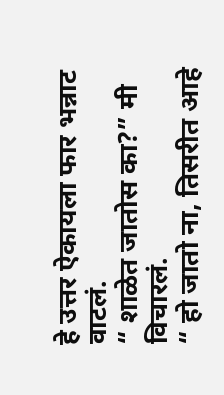हे उत्तर ऐकायला फार भन्नाट वाटलं.
“ शाळेत जातोस का?” मी विचारलं.
“ हो जातो ना, तिसरीत आहे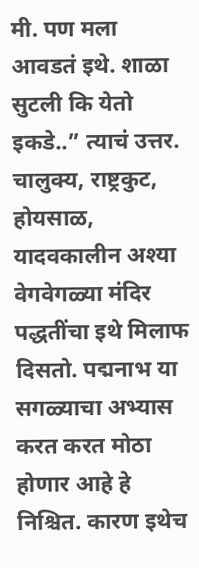मी. पण मला आवडतं इथे. शाळा सुटली कि येतो इकडे..” त्याचं उत्तर.
चालुक्य, राष्ट्रकुट, होयसाळ, यादवकालीन अश्या वेगवेगळ्या मंदिर पद्धतींचा इथे मिलाफ दिसतो. पद्मनाभ या सगळ्याचा अभ्यास करत करत मोठा होणार आहे हे निश्चित. कारण इथेच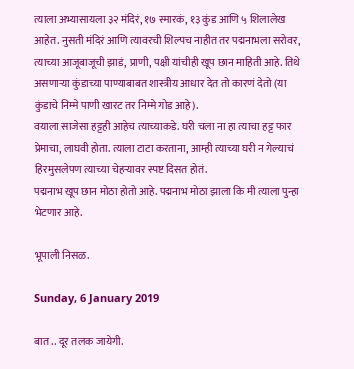त्याला अभ्यासायला ३२ मंदिरं, १७ स्मारकं, १३ कुंड आणि ५ शिलालेख आहेत. नुसती मंदिरं आणि त्यावरची शिल्पच नाहीत तर पद्मनाभला सरोवर, त्याच्या आजूबाजूची झाडं, प्राणी, पक्षी यांचीही खूप छान माहिती आहे. तिथे असणाऱ्या कुंडाच्या पाण्याबाबत शास्त्रीय आधार देत तो कारणं देतो (या कुंडाचे निम्मे पाणी खारट तर निम्मे गोड आहे).
वयाला साजेसा हट्टही आहेच त्याच्याकडे. घरी चला ना हा त्याचा हट्ट फार प्रेमाचा, लाघवी होता. त्याला टाटा करताना, आम्ही त्याच्या घरी न गेल्याचं हिरमुसलेपण त्याच्या चेहऱ्यावर स्पष्ट दिसत होतं.
पद्मनाभ खूप छान मोठा होतो आहे. पद्मनाभ मोठा झाला कि मी त्याला पुन्हा भेटणार आहे.

भूपाली निसळ.

Sunday, 6 January 2019

बात .. दूर तलक जायेगी.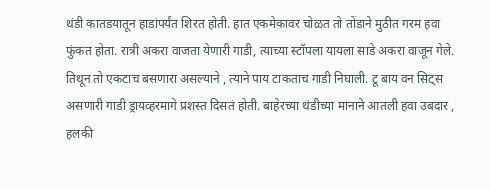थंडी कातडयातून हाडांपर्यंत शिरत होती. हात एकमेकावर चोळत तो तोंडाने मुठीत गरम हवा फुंकत होता. रात्री अकरा वाजता येणारी गाडी, त्याच्या स्टॉपला यायला साडे अकरा वाजून गेले. तिथून तो एकटाच बसणारा असल्याने , त्याने पाय टाकताच गाडी निघाली. टू बाय वन सिट्स असणारी गाडी ड्रायव्हरमागे प्रशस्त दिसतं होती. बाहेरच्या थंडीच्या मानाने आतली हवा उबदार , हलकी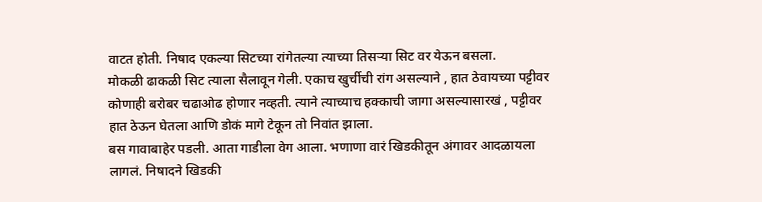वाटत होती. निषाद एकल्या सिटच्या रांगेतल्या त्याच्या तिसऱ्या सिट वर येऊन बसला.
मोकळी ढाकळी सिट त्याला सैलावून गेली. एकाच खुर्चीची रांग असल्याने , हात ठेवायच्या पट्टीवर कोणाही बरोबर चढाओढ होणार नव्हती. त्याने त्याच्याच हक्काची जागा असल्यासारखं , पट्टीवर हात ठेऊन घेतला आणि डोकं मागे टेकून तो निवांत झाला.
बस गावाबाहेर पडली. आता गाडीला वेग आला. भणाणा वारं खिडकीतून अंगावर आदळायला लागलं. निषादने खिडकी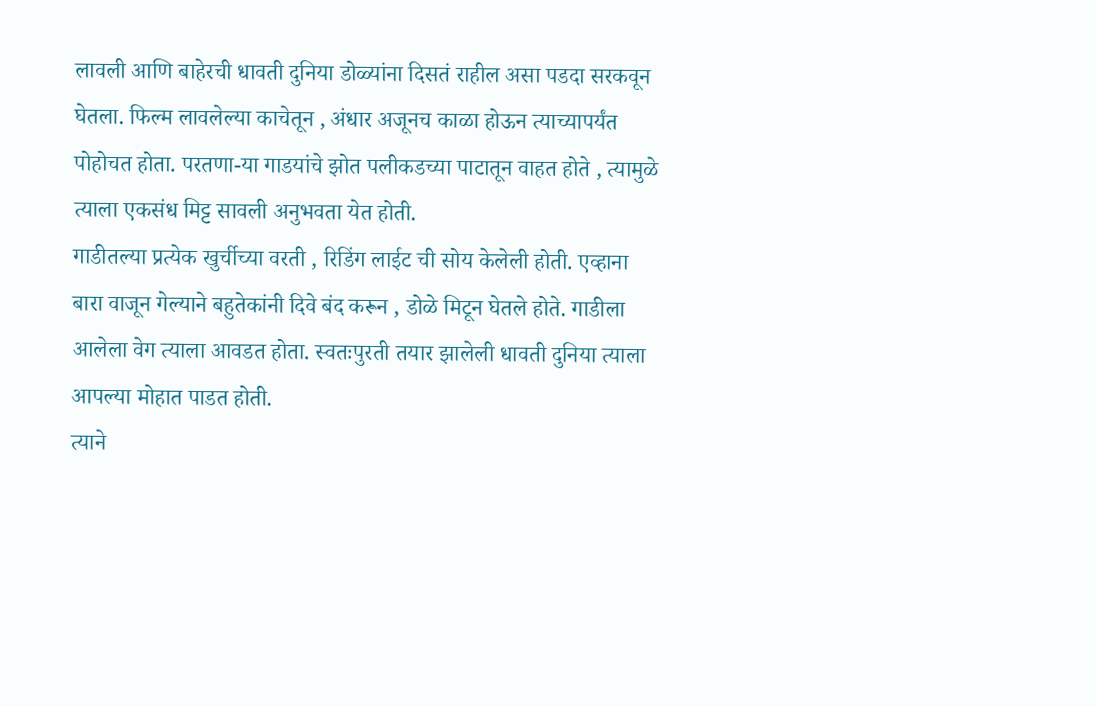लावली आणि बाहेरची धावती दुनिया डोळ्यांना दिसतं राहील असा पडदा सरकवून घेतला. फिल्म लावलेल्या काचेतून , अंधार अजूनच काळा होऊन त्याच्यापर्यंत पोहोचत होता. परतणा-या गाडयांचे झोत पलीकडच्या पाटातून वाहत होते , त्यामुळे त्याला एकसंध मिट्ट सावली अनुभवता येत होती.
गाडीतल्या प्रत्येक खुर्चीच्या वरती , रिडिंग लाईट ची सोय केलेली होती. एव्हाना बारा वाजून गेल्याने बहुतेकांनी दिवे बंद करून , डोळे मिटून घेतले होते. गाडीला आलेला वेग त्याला आवडत होता. स्वतःपुरती तयार झालेली धावती दुनिया त्याला आपल्या मोहात पाडत होती.
त्याने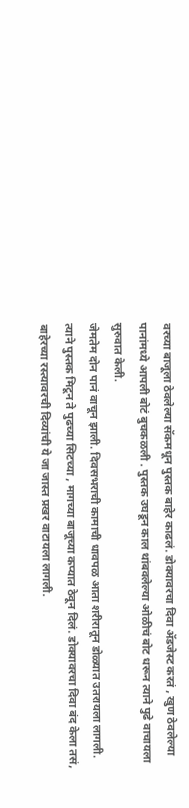वरच्या बाजूला ठेवलेल्या सॅकमधून पुस्तक बाहेर काढलं. डोक्यावरचा दिवा ॲडजेस्ट करतं , खुण ठेवलेल्या पानांमध्ये आपली बोटं बुचकळली . पुस्तक उघडून काल थांबवलेल्या ओळीचं बोट धरून त्याने पुढे वाचायला सुरुवात केली.
जेमतेम दोन पानं वाचून झाली. दिवसभराची कामाची धावपळ आता शरीरातून डोळ्यात उतरायला लागली. त्याने पुस्तक मिटून ते पुढच्या सिटच्या , मागच्या बाजूच्या कप्यात ठेवून दिलं. डोक्यावरचा दिवा बंद केला तसं, बाहेरच्या रस्त्यावरची दिव्यांची ये जा जास्त प्रखर वाटायला लागली.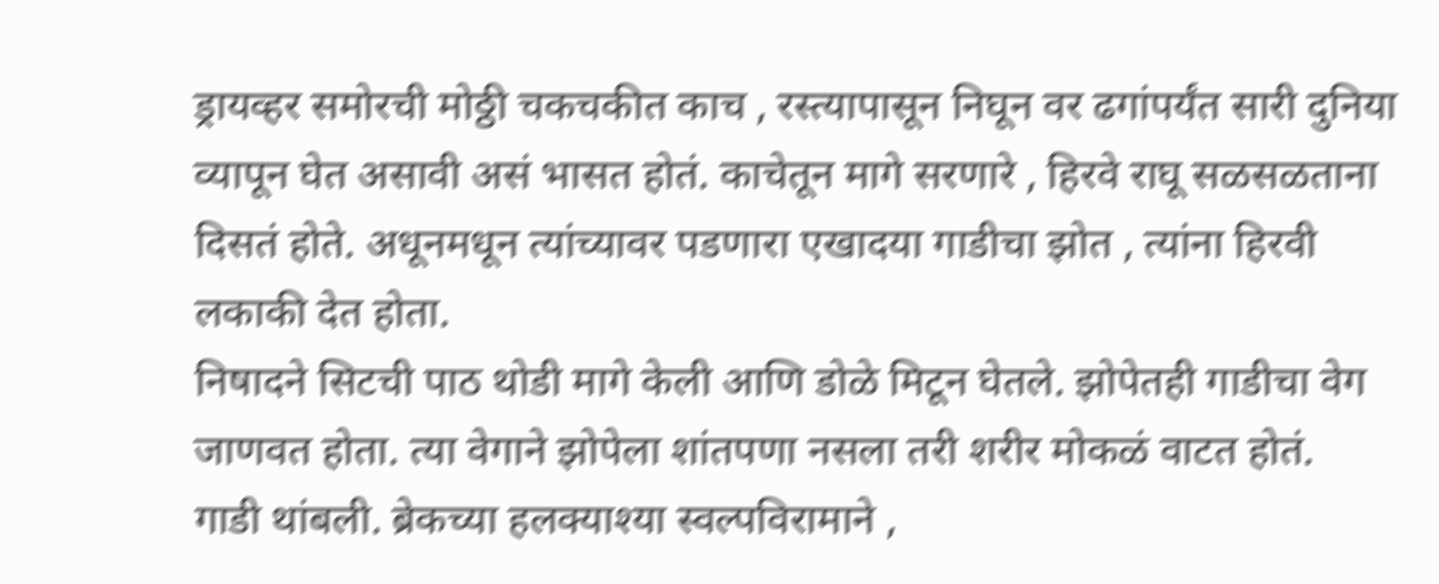ड्रायव्हर समोरची मोठ्ठी चकचकीत काच , रस्त्यापासून निघून वर ढगांपर्यंत सारी दुनिया व्यापून घेत असावी असं भासत होतं. काचेतून मागे सरणारे , हिरवे राघू सळसळताना दिसतं होते. अधूनमधून त्यांच्यावर पडणारा एखादया गाडीचा झोत , त्यांना हिरवी लकाकी देत होता.
निषादने सिटची पाठ थोडी मागे केली आणि डोळे मिटून घेतले. झोपेतही गाडीचा वेग जाणवत होता. त्या वेगाने झोपेला शांतपणा नसला तरी शरीर मोकळं वाटत होतं.
गाडी थांबली. ब्रेकच्या हलक्याश्या स्वल्पविरामाने ,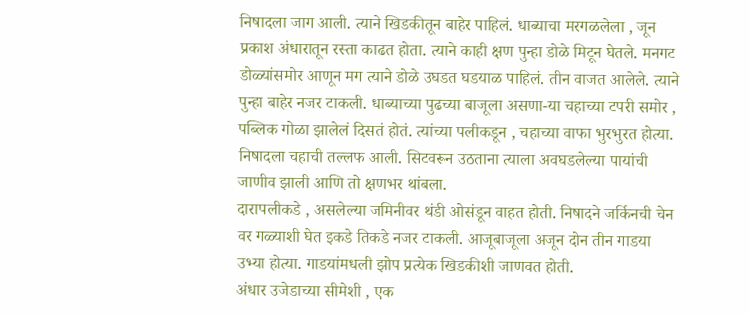निषादला जाग आली. त्याने खिडकीतून बाहेर पाहिलं. धाब्याचा मरगळलेला , जून प्रकाश अंधारातून रस्ता काढत होता. त्याने काही क्षण पुन्हा डोळे मिटून घेतले. मनगट डोळ्यांसमोर आणून मग त्याने डोळे उघडत घडयाळ पाहिलं. तीन वाजत आलेले. त्याने पुन्हा बाहेर नजर टाकली. धाब्याच्या पुढच्या बाजूला असणा-या चहाच्या टपरी समोर , पब्लिक गोळा झालेलं दिसतं होतं. त्यांच्या पलीकडून , चहाच्या वाफा भुरभुरत होत्या.
निषादला चहाची तल्लफ आली. सिटवरून उठताना त्याला अवघडलेल्या पायांची जाणीव झाली आणि तो क्षणभर थांबला.
दारापलीकडे , असलेल्या जमिनीवर थंडी ओसंडून वाहत होती. निषादने जर्किनची चेन वर गळ्याशी घेत इकडे तिकडे नजर टाकली. आजूबाजूला अजून दोन तीन गाडया उभ्या होत्या. गाडयांमधली झोप प्रत्येक खिडकीशी जाणवत होती.
अंधार उजेडाच्या सीमेशी , एक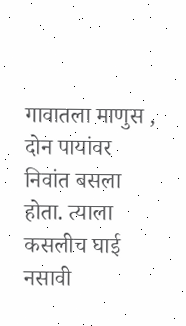गावातला माणुस , दोन पायांवर निवांत बसला होता. त्याला कसलीच घाई नसावी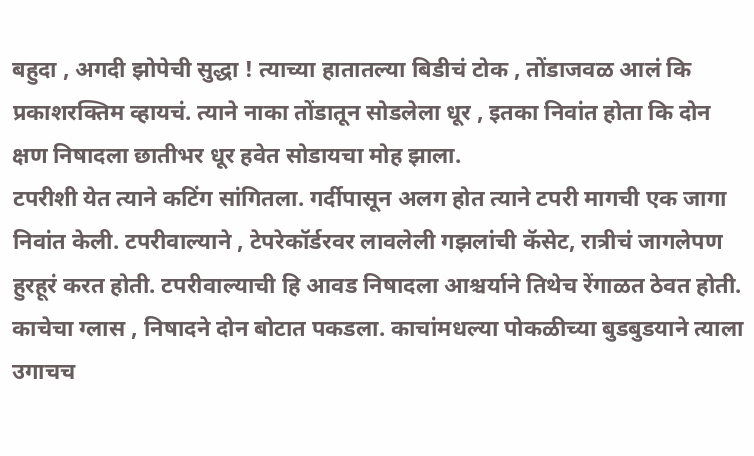बहुदा , अगदी झोपेची सुद्धा ! त्याच्या हातातल्या बिडीचं टोक , तोंडाजवळ आलं कि प्रकाशरक्तिम व्हायचं. त्याने नाका तोंडातून सोडलेला धूर , इतका निवांत होता कि दोन क्षण निषादला छातीभर धूर हवेत सोडायचा मोह झाला.
टपरीशी येत त्याने कटिंग सांगितला. गर्दीपासून अलग होत त्याने टपरी मागची एक जागा निवांत केली. टपरीवाल्याने , टेपरेकॉर्डरवर लावलेली गझलांची कॅसेट, रात्रीचं जागलेपण हुरहूरं करत होती. टपरीवाल्याची हि आवड निषादला आश्चर्याने तिथेच रेंगाळत ठेवत होती.
काचेचा ग्लास , निषादने दोन बोटात पकडला. काचांमधल्या पोकळीच्या बुडबुडयाने त्याला उगाचच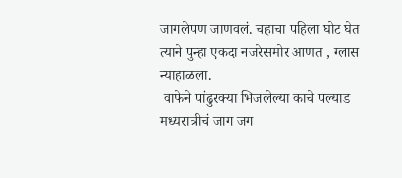जागलेपण जाणवलं. चहाचा पहिला घोट घेत त्याने पुन्हा एकदा नजरेसमोर आणत , ग्लास न्याहाळला.
 वाफेने पांढुरक्या भिजलेल्या काचे पल्याड मध्यरात्रीचं जाग जग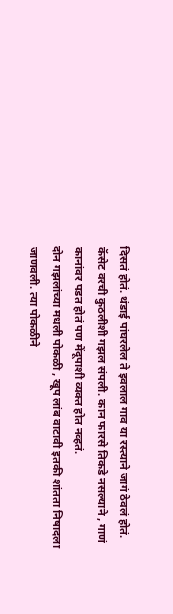दिसतं होतं. थंडाई पांघरलेल ते इवलाल गाव या रस्त्याने जागं ठेवलं होतं.
कॅसेट वरची कुठलीशी गझल संपली. कान फारसे तिकडे नसल्याने , गाणं कानांवर पडत होतं पण मेंदूपाशी व्यक्त होत नव्हतं.
दोन गझलांच्या मधली पोकळी , खूप लांब वाटावी इतकी शांतता निषादला जाणवली. त्या पोकळीने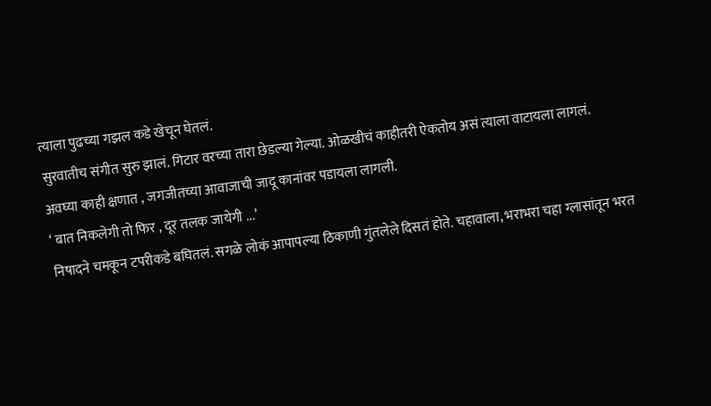त्याला पुढच्या गझल कडे खेचून घेतलं.
सुरवातीच संगीत सुरु झालं. गिटार वरच्या तारा छेडल्या गेल्या. ओळखीचं काहीतरी ऐकतोय असं त्याला वाटायला लागलं.
अवघ्या काही क्षणात , जगजीतच्या आवाजाची जादू कानांवर पडायला लागली.
‘ बात निकलेगी तो फिर , दूर तलक जायेगी ...’
निषादने चमकून टपरीकडे बघितलं. सगळे लोकं आपापल्या ठिकाणी गुंतलेले दिसतं होते. चहावाला, भराभरा चहा ग्लासांतून भरत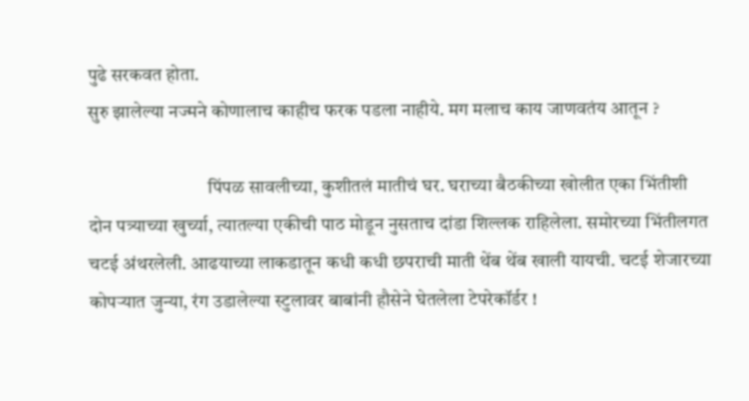पुढे सरकवत होता.
सुरु झालेल्या नज्मने कोणालाच काहीच फरक पडला नाहीये. मग मलाच काय जाणवतंय आतून ?

                                पिंपळ सावलीच्या, कुशीतलं मातीचं घर. घराच्या बैठकीच्या खोलीत एका भिंतीशी दोन पत्र्याच्या खुर्च्या, त्यातल्या एकीची पाठ मोडून नुसताच दांडा शिल्लक राहिलेला. समोरच्या भिंतीलगत चटई अंथरलेली. आढयाच्या लाकडातून कधी कधी छपराची माती थेंब थेंब खाली यायची. चटई शेजारच्या कोपऱ्यात जुन्या, रंग उडालेल्या स्टुलावर बाबांनी हौसेने घेतलेला टेपरेकॉर्डर !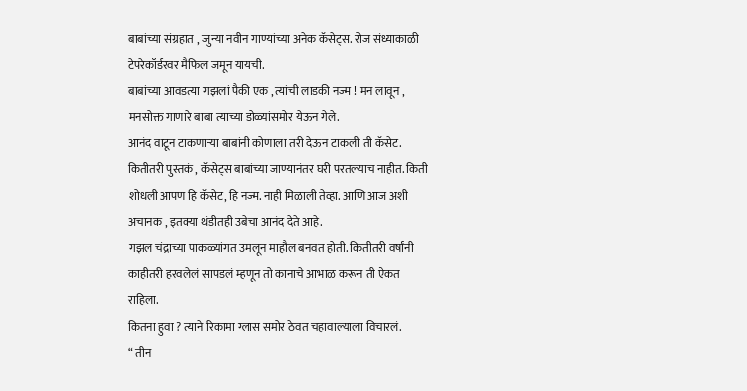बाबांच्या संग्रहात , जुन्या नवीन गाण्यांच्या अनेक कॅसेट्स. रोज संध्याकाळी टेपरेकॉर्डरवर मैफिल जमून यायची.
बाबांच्या आवडत्या गझलां पैकी एक , त्यांची लाडकी नज्म ! मन लावून , मनसोक्त गाणारे बाबा त्याच्या डोळ्यांसमोर येऊन गेले.
आनंद वाटून टाकणाऱ्या बाबांनी कोणाला तरी देऊन टाकली ती कॅसेट. कितीतरी पुस्तकं , कॅसेट्स बाबांच्या जाण्यानंतर घरी परतल्याच नाहीत. किती शोधली आपण हि कॅसेट, हि नज्म. नाही मिळाली तेव्हा. आणि आज अशी अचानक , इतक्या थंडीतही उबेचा आनंद देते आहे.
गझल चंद्राच्या पाकळ्यांगत उमलून माहौल बनवत होती. कितीतरी वर्षांनी काहीतरी हरवलेलं सापडलं म्हणून तो कानाचे आभाळ करून ती ऐकत राहिला.
कितना हुवा ? त्याने रिकामा ग्लास समोर ठेवत चहावाल्याला विचारलं.
“ तीन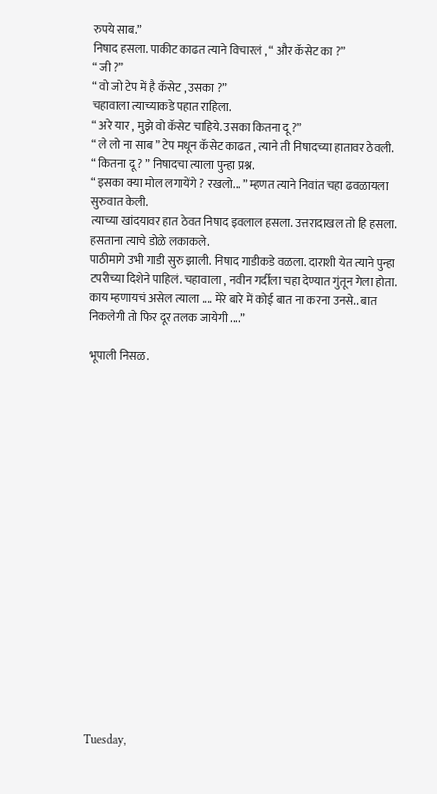रुपये साब.”
निषाद हसला. पाकीट काढत त्याने विचारलं , “ और कॅसेट का ?”
“ जी ?”
“ वो जो टेप में है कॅसेट , उसका ?”
चहावाला त्याच्याकडे पहात राहिला.
“ अरे यार , मुझे वो कॅसेट चाहिये. उसका कितना दू ?”
“ ले लो ना साब ” टेप मधून कॅसेट काढत , त्याने ती निषादच्या हातावर ठेवली.
“ कितना दू ? ” निषादचा त्याला पुन्हा प्रश्न.
“ इसका क्या मोल लगायेंगे ? रखलो... ” म्हणत त्याने निवांत चहा ढवळायला सुरुवात केली.
त्याच्या खांदयावर हात ठेवत निषाद इवलाल हसला. उत्तरादाखल तो हि हसला. हसताना त्याचे डोळे लकाकले.
पाठीमागे उभी गाडी सुरु झाली. निषाद गाडीकडे वळला. दाराशी येत त्याने पुन्हा टपरीच्या दिशेने पाहिलं. चहावाला , नवीन गर्दीला चहा देण्यात गुंतून गेला होता.
काय म्हणायचं असेल त्याला .... मेरे बारे में कोई बात ना करना उनसे.. बात निकलेगी तो फिर दूर तलक जायेगी ....”

भूपाली निसळ.



















Tuesday,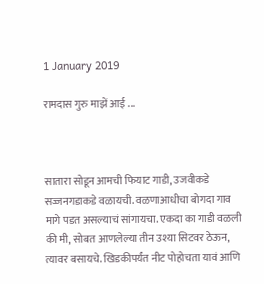1 January 2019

रामदास गुरु माझें आई ...



सातारा सोडून आमची फियाट गाडी, उजवीकडे सज्जनगडाकडे वळायची. वळणाआधीचा बोगदा गाव मागे पडत असल्याचं सांगायचा. एकदा का गाडी वळली की मी, सोबत आणलेल्या तीन उश्या सिटवर ठेऊन, त्यावर बसायचे. खिडकीपर्यंत नीट पोहोचता यावं आणि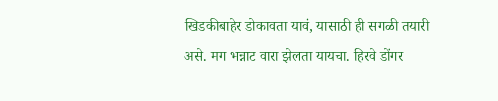खिडकीबाहेर डोकावता यावं, यासाठी ही सगळी तयारी असे. मग भन्नाट वारा झेलता यायचा. हिरवे डोंगर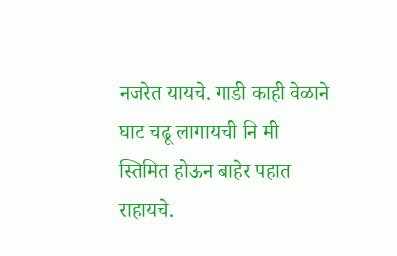नजरेत यायचे. गाडी काही वेळाने घाट चढू लागायची नि मी स्तिमित होऊन बाहेर पहात राहायचे.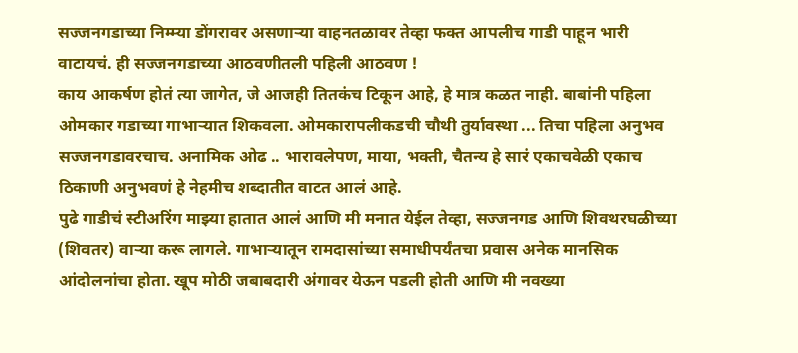सज्जनगडाच्या निम्म्या डोंगरावर असणाऱ्या वाहनतळावर तेव्हा फक्त आपलीच गाडी पाहून भारी वाटायचं. ही सज्जनगडाच्या आठवणीतली पहिली आठवण !
काय आकर्षण होतं त्या जागेत, जे आजही तितकंच टिकून आहे, हे मात्र कळत नाही. बाबांनी पहिला ओमकार गडाच्या गाभाऱ्यात शिकवला. ओमकारापलीकडची चौथी तुर्यावस्था ... तिचा पहिला अनुभव सज्जनगडावरचाच. अनामिक ओढ .. भारावलेपण, माया, भक्ती, चैतन्य हे सारं एकाचवेळी एकाच ठिकाणी अनुभवणं हे नेहमीच शब्दातीत वाटत आलं आहे.
पुढे गाडीचं स्टीअरिंग माझ्या हातात आलं आणि मी मनात येईल तेव्हा, सज्जनगड आणि शिवथरघळीच्या (शिवतर) वाऱ्या करू लागले. गाभाऱ्यातून रामदासांच्या समाधीपर्यंतचा प्रवास अनेक मानसिक आंदोलनांचा होता. खूप मोठी जबाबदारी अंगावर येऊन पडली होती आणि मी नवख्या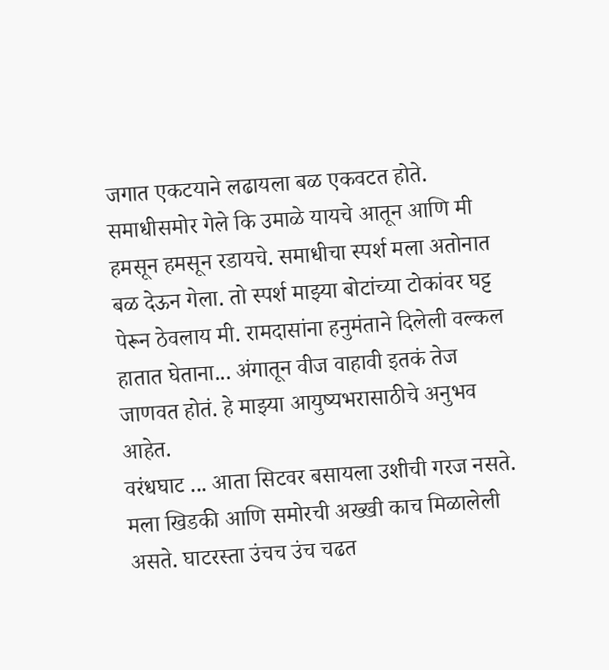जगात एकटयाने लढायला बळ एकवटत होते.
समाधीसमोर गेले कि उमाळे यायचे आतून आणि मी हमसून हमसून रडायचे. समाधीचा स्पर्श मला अतोनात बळ देऊन गेला. तो स्पर्श माझ्या बोटांच्या टोकांवर घट्ट पेरून ठेवलाय मी. रामदासांना हनुमंताने दिलेली वल्कल हातात घेताना... अंगातून वीज वाहावी इतकं तेज जाणवत होतं. हे माझ्या आयुष्यभरासाठीचे अनुभव आहेत.
वरंधघाट ... आता सिटवर बसायला उशीची गरज नसते. मला खिडकी आणि समोरची अख्खी काच मिळालेली असते. घाटरस्ता उंचच उंच चढत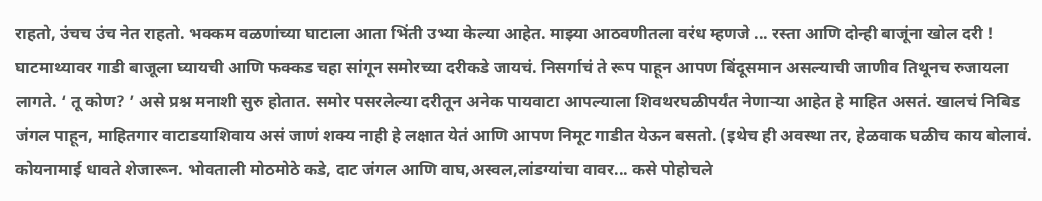राहतो, उंचच उंच नेत राहतो. भक्कम वळणांच्या घाटाला आता भिंती उभ्या केल्या आहेत. माझ्या आठवणीतला वरंध म्हणजे ... रस्ता आणि दोन्ही बाजूंना खोल दरी !
घाटमाथ्यावर गाडी बाजूला घ्यायची आणि फक्कड चहा सांगून समोरच्या दरीकडे जायचं. निसर्गाचं ते रूप पाहून आपण बिंदूसमान असल्याची जाणीव तिथूनच रुजायला लागते. ‘ तू कोण? ’ असे प्रश्न मनाशी सुरु होतात. समोर पसरलेल्या दरीतून अनेक पायवाटा आपल्याला शिवथरघळीपर्यंत नेणाऱ्या आहेत हे माहित असतं. खालचं निबिड जंगल पाहून, माहितगार वाटाडयाशिवाय असं जाणं शक्य नाही हे लक्षात येतं आणि आपण निमूट गाडीत येऊन बसतो. (इथेच ही अवस्था तर, हेळवाक घळीच काय बोलावं. कोयनामाई धावते शेजारून. भोवताली मोठमोठे कडे, दाट जंगल आणि वाघ,अस्वल,लांडग्यांचा वावर... कसे पोहोचले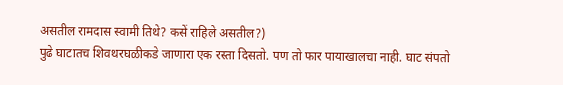असतील रामदास स्वामी तिथे? कसें राहिले असतील?)
पुढे घाटातच शिवथरघळीकडे जाणारा एक रस्ता दिसतो. पण तो फार पायाखालचा नाही. घाट संपतो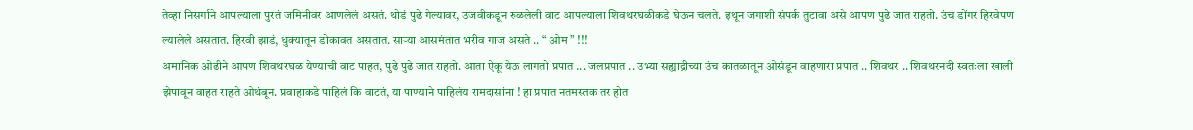तेव्हा निसर्गाने आपल्याला पुरतं जमिनीवर आणलेलं असतं. थोडं पुढे गेल्यावर, उजवीकडून रुळलेली वाट आपल्याला शिवथरघळीकडे घेऊन चलते. इथून जगाशी संपर्क तुटावा असे आपण पुढे जात राहतो. उंच डोंगर हिरवेपण ल्यालेले असतात. हिरवी झाडं, धुक्यातून डोकावत असतात. साऱ्या आसमंतात भरीव गाज असते .. “ ओम ” !!!
अमानिक ओढीने आपण शिवथरघळ येण्याची वाट पाहत, पुढे पुढे जात राहतो. आता ऐकू येऊ लागतो प्रपात ... जलप्रपात .. उभ्या सह्याद्रीच्या उंच कातळातून ओसंडून वाहणारा प्रपात .. शिवथर .. शिवथरनदी स्वतःला खाली झेपावून वाहत राहते ओथंबून. प्रवाहाकडे पाहिलं कि वाटतं, या पाण्याने पाहिलंय रामदासांना ! हा प्रपात नतमस्तक तर होत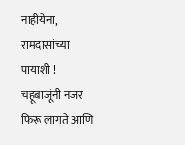नाहीयेना, रामदासांच्या पायाशी ! चहूबाजूंनी नजर फिरू लागते आणि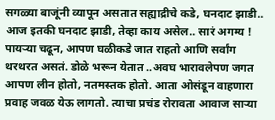सगळ्या बाजूंनी व्यापून असतात सह्याद्रीचे कडे, घनदाट झाडी.. आज इतकी घनदाट झाडी, तेव्हा काय असेल.. सारं अगम्य !
पायऱ्या चढून, आपण घळीकडे जात राहतो आणि सर्वांग थरथरत असतं. डोळे भरून येतात ..अवघ भारावलेपण जगत आपण लीन होतो, नतमस्तक होतो. आता ओसंडून वाहणारा प्रवाह जवळ येऊ लागतो. त्याचा प्रचंड रोरावता आवाज साऱ्या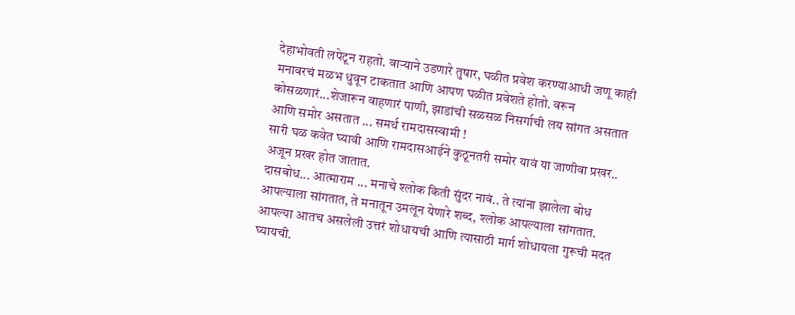देहाभोवती लपेटून राहतो. वाऱ्याने उडणारे तुषार, घळीत प्रवेश करण्याआधी जणू काही मनावरचं मळभ धुवून टाकतात आणि आपण घळीत प्रवेशते होतो. वरून कोसळणारं...शेजारून वाहणारं पाणी, झाडांची सळसळ निसर्गाची लय सांगत असतात आणि समोर असतात ... समर्थ रामदासस्वामी !
सारी घळ कवेत घ्यावी आणि रामदासआईने कुठूनतरी समोर यावं या जाणीवा प्रखर.. अजून प्रखर होत जातात.
दासबोध... आत्माराम ... मनाचे श्लोक किती सुंदर नावं.. ते त्यांना झालेला बोध आपल्याला सांगतात, ते मनातून उमलून येणारे शब्द, श्लोक आपल्याला सांगतात. आपल्या आतच असलेली उत्तरं शोधायची आणि त्यासाठी मार्ग शोधायला गुरूची मदत घ्यायची.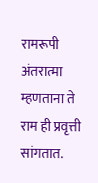रामरूपी अंतरात्मा म्हणताना ते राम ही प्रवृत्ती सांगतात.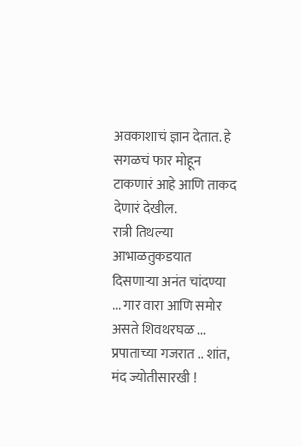अवकाशाचं ज्ञान देतात. हे सगळचं फार मोहून टाकणारं आहे आणि ताकद देणारं देखील.
रात्री तिथल्या आभाळतुकडयात दिसणाऱ्या अनंत चांदण्या ... गार वारा आणि समोर असते शिवथरघळ ...
प्रपाताच्या गजरात .. शांत, मंद ज्योतीसारखी !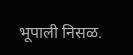भूपाली निसळ.